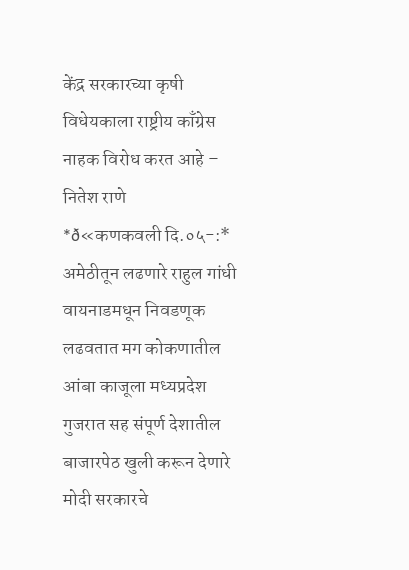केंद्र सरकारच्या कृषी विधेयकाला राष्ट्रीय काँग्रेस नाहक विरोध करत आहे – नितेश राणे
*ð«कणकवली दि.०५-:* अमेठीतून लढणारे राहुल गांधी वायनाडमधून निवडणूक लढवतात मग कोकणातील आंबा काजूला मध्यप्रदेश गुजरात सह संपूर्ण देशातील बाजारपेठ खुली करून देणारे मोदी सरकारचे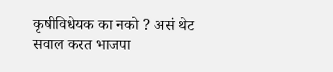कृषीविधेयक का नको ? असं थेट सवाल करत भाजपा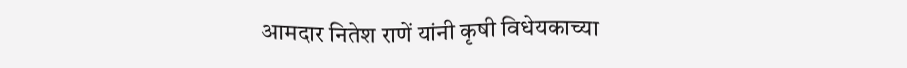आमदार नितेश राणें यांनी कृषी विधेयकाच्या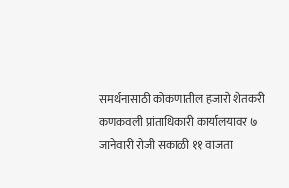समर्थनासाठी कोकणातील हजारो शेतकरी कणकवली प्रांताधिकारी कार्यालयावर ७ जानेवारी रोजी सकाळी ११ वाजता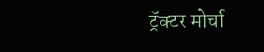ट्रॅक्टर मोर्चा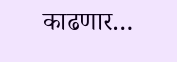काढणार…